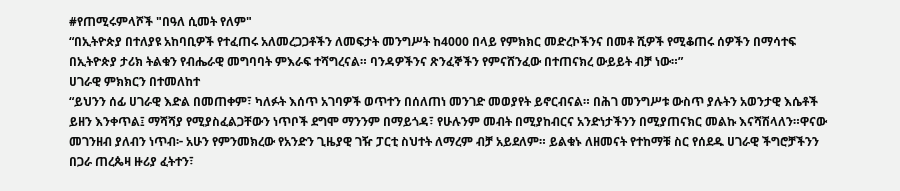#የጠሚሩምላሾች "በዓለ ሲመት የለም"
“በኢትዮጵያ በተለያዩ አከባቢዎች የተፈጠሩ አለመረጋጋቶችን ለመፍታት መንግሥት ከ4000 በላይ የምክክር መድረኮችንና በመቶ ሺዎች የሚቆጠሩ ሰዎችን በማሳተፍ በኢትዮጵያ ታሪክ ትልቁን የብሔራዊ መግባባት ምእራፍ ተሻግረናል። ባንዳዎችንና ጽንፈኞችን የምናሸንፈው በተጠናክረ ውይይት ብቻ ነው።”
ሀገራዊ ምክክርን በተመለከተ
“ይህንን ሰፊ ሀገራዊ እድል በመጠቀም፣ ካለፉት እሰጥ አገባዎች ወጥተን በሰለጠነ መንገድ መወያየት ይኖርብናል። በሕገ መንግሥቱ ውስጥ ያሉትን አወንታዊ እሴቶች ይዘን እንቀጥል፤ ማሻሻያ የሚያስፈልጋቸውን ነጥቦች ደግሞ ማንንም በማይጎዳ፣ የሁሉንም መብት በሚያከብርና አንድነታችንን በሚያጠናክር መልኩ እናሻሽላለን።ዋናው መገንዘብ ያለብን ነጥብ፦ አሁን የምንመክረው የአንድን ጊዜያዊ ገዥ ፓርቲ ስህተት ለማረም ብቻ አይደለም። ይልቁኑ ለዘመናት የተከማቹ ስር የሰደዱ ሀገራዊ ችግሮቻችንን በጋራ ጠረጴዛ ዙሪያ ፈትተን፣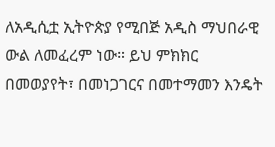ለአዲሲቷ ኢትዮጵያ የሚበጅ አዲስ ማህበራዊ ውል ለመፈረም ነው። ይህ ምክክር በመወያየት፣ በመነጋገርና በመተማመን እንዴት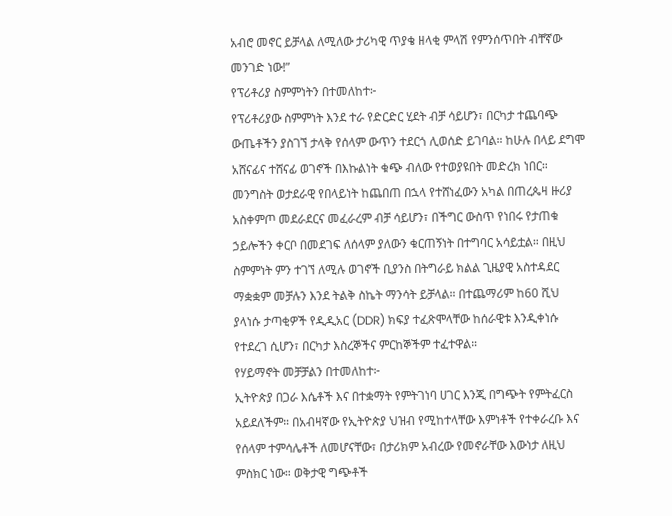አብሮ መኖር ይቻላል ለሚለው ታሪካዊ ጥያቄ ዘላቂ ምላሽ የምንሰጥበት ብቸኛው መንገድ ነው!”
የፕሪቶሪያ ስምምነትን በተመለከተ፦
የፕሪቶሪያው ስምምነት እንደ ተራ የድርድር ሂደት ብቻ ሳይሆን፣ በርካታ ተጨባጭ ውጤቶችን ያስገኘ ታላቅ የሰላም ውጥን ተደርጎ ሊወሰድ ይገባል። ከሁሉ በላይ ደግሞ አሸናፊና ተሸናፊ ወገኖች በእኩልነት ቁጭ ብለው የተወያዩበት መድረክ ነበር። መንግስት ወታደራዊ የበላይነት ከጨበጠ በኋላ የተሸነፈውን አካል በጠረጴዛ ዙሪያ አስቀምጦ መደራደርና መፈራረም ብቻ ሳይሆን፣ በችግር ውስጥ የነበሩ የታጠቁ ኃይሎችን ቀርቦ በመደገፍ ለሰላም ያለውን ቁርጠኝነት በተግባር አሳይቷል። በዚህ ስምምነት ምን ተገኘ ለሚሉ ወገኖች ቢያንስ በትግራይ ክልል ጊዜያዊ አስተዳደር ማቋቋም መቻሉን እንደ ትልቅ ስኬት ማንሳት ይቻላል። በተጨማሪም ከ60 ሺህ ያላነሱ ታጣቂዎች የዲዲአር (DDR) ክፍያ ተፈጽሞላቸው ከሰራዊቱ እንዲቀነሱ የተደረገ ሲሆን፣ በርካታ እስረኞችና ምርከኞችም ተፈተዋል።
የሃይማኖት መቻቻልን በተመለከተ፦
ኢትዮጵያ በጋራ እሴቶች እና በተቋማት የምትገነባ ሀገር እንጂ በግጭት የምትፈርስ አይደለችም። በአብዛኛው የኢትዮጵያ ህዝብ የሚከተላቸው እምነቶች የተቀራረቡ እና የሰላም ተምሳሌቶች ለመሆናቸው፣ በታሪክም አብረው የመኖራቸው እውነታ ለዚህ ምስክር ነው። ወቅታዊ ግጭቶች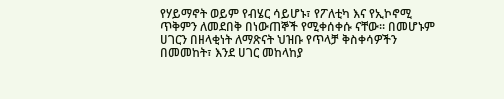የሃይማኖት ወይም የብሄር ሳይሆኑ፣ የፖለቲካ እና የኢኮኖሚ ጥቅምን ለመደበቅ በነውጠኞች የሚቀሰቀሱ ናቸው። በመሆኑም ሀገርን በዘላቂነት ለማጽናት ህዝቡ የጥላቻ ቅስቀሳዎችን በመመከት፣ እንደ ሀገር መከላከያ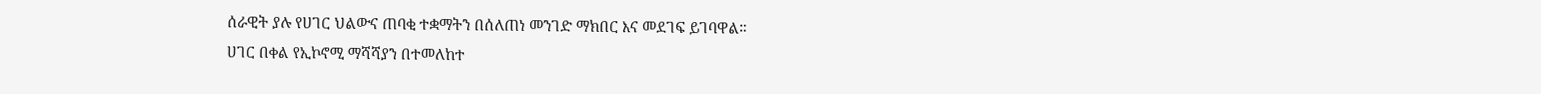ሰራዊት ያሉ የሀገር ህልውና ጠባቂ ተቋማትን በሰለጠነ መንገድ ማክበር እና መደገፍ ይገባዋል።
ሀገር በቀል የኢኮኖሚ ማሻሻያን በተመለከተ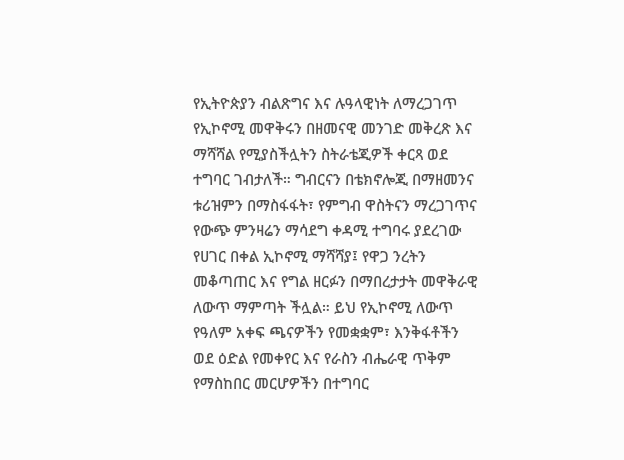የኢትዮጵያን ብልጽግና እና ሉዓላዊነት ለማረጋገጥ የኢኮኖሚ መዋቅሩን በዘመናዊ መንገድ መቅረጽ እና ማሻሻል የሚያስችሏትን ስትራቴጂዎች ቀርጻ ወደ ተግባር ገብታለች። ግብርናን በቴክኖሎጂ በማዘመንና ቱሪዝምን በማስፋፋት፣ የምግብ ዋስትናን ማረጋገጥና የውጭ ምንዛሬን ማሳደግ ቀዳሚ ተግባሩ ያደረገው የሀገር በቀል ኢኮኖሚ ማሻሻያ፤ የዋጋ ንረትን መቆጣጠር እና የግል ዘርፉን በማበረታታት መዋቅራዊ ለውጥ ማምጣት ችሏል። ይህ የኢኮኖሚ ለውጥ የዓለም አቀፍ ጫናዎችን የመቋቋም፣ እንቅፋቶችን ወደ ዕድል የመቀየር እና የራስን ብሔራዊ ጥቅም የማስከበር መርሆዎችን በተግባር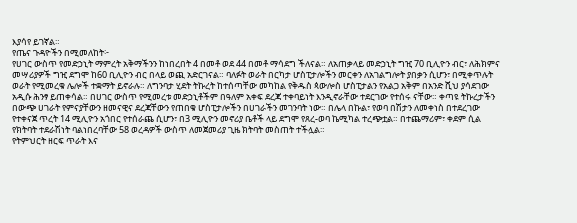እያሳየ ይገኛል።
የጤና ጉዳዮችን በሚመለከት፦
የሀገር ውስጥ የመድኃኒት ማምረት አቅማችንን ከነበረበት 4 በመቶ ወደ 44 በመቶ ማሳደግ ችለናል። ለአጠቃላይ መድኃኒት ግዢ 70 ቢሊዮን ብር፣ ለሕክምና መሣሪያዎች ግዢ ደግሞ ከ60 ቢሊዮን ብር በላይ ወጪ አድርገናል። ባለፉት ወራት በርካታ ሆስፒታሎችን መርቀን ለአገልግሎት ያበቃን ሲሆን፣ በሚቀጥሉት ወራት የሚመረቁ ሌሎች ተቋማት ይኖራሉ። ለግንባታ ሂደት ትኩረት ከተሰጣቸው መካከል የቅዱስ ጳውሎስ ሆስፒታልን የአልጋ አቅም በአንድ ሺህ ያሳደገው አዲሱ ሕንፃ ይጠቀሳል። በሀገር ውስጥ የሚመረቱ መድኃኒቶችም በዓለም አቀፍ ደረጃ ተቀባይነት እንዲኖራቸው ተደርገው የተሰሩ ናቸው። ቀጣዩ ትኩረታችን በውጭ ሀገራት የምናያቸውን ዘመናዊና ደረጃቸውን የጠበቁ ሆስፒታሎችን በሀገራችን መገንባት ነው። በሌላ በኩል፣ የወባ በሽታን ለመቀነስ በተደረገው የተቀናጀ ጥረት 14 ሚሊዮን አጎበር የተሰራጨ ሲሆን፣ በ3 ሚሊዮን መኖሪያ ቤቶች ላይ ደግሞ የጸረ-ወባ ኬሚካል ተረጭቷል። በተጨማሪም፣ ቀደም ሲል የክትባት ተደራሽነት ባልነበረባቸው 58 ወረዳዎች ውስጥ ለመጀመሪያ ጊዜ ክትባት መስጠት ተችሏል።
የትምህርት ዘርፍ ጥራት እና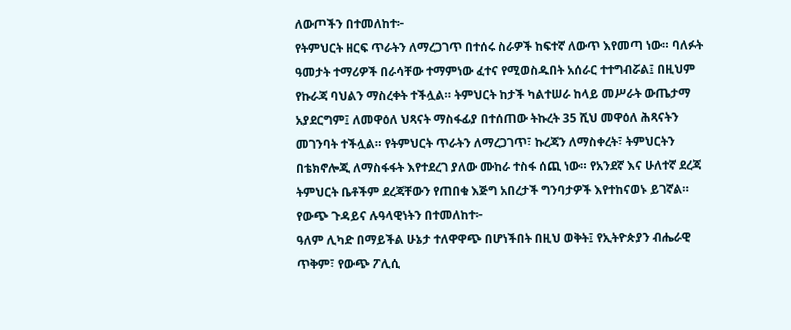ለውጦችን በተመለከተ፦
የትምህርት ዘርፍ ጥራትን ለማረጋገጥ በተሰሩ ስራዎች ከፍተኛ ለውጥ እየመጣ ነው። ባለፉት ዓመታት ተማሪዎች በራሳቸው ተማምነው ፈተና የሚወስዱበት አሰራር ተተግብሯል፤ በዚህም የኩራጃ ባህልን ማስረቀት ተችሏል። ትምህርት ከታች ካልተሠራ ከላይ መሥራት ውጤታማ አያደርግም፤ ለመዋዕለ ህጻናት ማስፋፊያ በተሰጠው ትኩረት 35 ሺህ መዋዕለ ሕጻናትን መገንባት ተችሏል። የትምህርት ጥራትን ለማረጋገጥ፣ ኩረጃን ለማስቀረት፣ ትምህርትን በቴክኖሎጂ ለማስፋፋት እየተደረገ ያለው ሙከራ ተስፋ ሰጪ ነው። የአንደኛ እና ሁለተኛ ደረጃ ትምህርት ቤቶችም ደረጃቸውን የጠበቁ እጅግ አበረታች ግንባታዎች እየተከናወኑ ይገኛል።
የውጭ ጉዳይና ሉዓላዊነትን በተመለከተ፦
ዓለም ሊካድ በማይችል ሁኔታ ተለዋዋጭ በሆነችበት በዚህ ወቅት፤ የኢትዮጵያን ብሔራዊ ጥቅም፣ የውጭ ፖሊሲ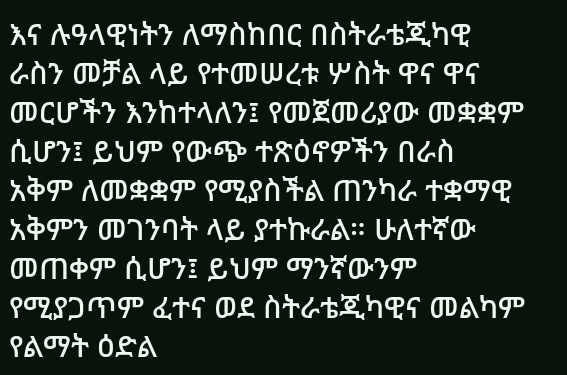እና ሉዓላዊነትን ለማስከበር በስትራቴጂካዊ ራስን መቻል ላይ የተመሠረቱ ሦስት ዋና ዋና መርሆችን እንከተላለን፤ የመጀመሪያው መቋቋም ሲሆን፤ ይህም የውጭ ተጽዕኖዎችን በራስ አቅም ለመቋቋም የሚያስችል ጠንካራ ተቋማዊ አቅምን መገንባት ላይ ያተኩራል። ሁለተኛው መጠቀም ሲሆን፤ ይህም ማንኛውንም የሚያጋጥም ፈተና ወደ ስትራቴጂካዊና መልካም የልማት ዕድል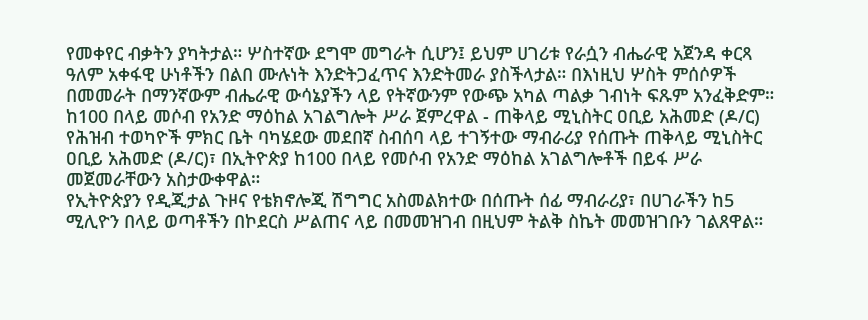የመቀየር ብቃትን ያካትታል። ሦስተኛው ደግሞ መግራት ሲሆን፤ ይህም ሀገሪቱ የራሷን ብሔራዊ አጀንዳ ቀርጻ ዓለም አቀፋዊ ሁነቶችን በልበ ሙሉነት እንድትጋፈጥና እንድትመራ ያስችላታል። በእነዚህ ሦስት ምሰሶዎች በመመራት በማንኛውም ብሔራዊ ውሳኔያችን ላይ የትኛውንም የውጭ አካል ጣልቃ ገብነት ፍጹም አንፈቅድም።
ከ100 በላይ መሶብ የአንድ ማዕከል አገልግሎት ሥራ ጀምረዋል - ጠቅላይ ሚኒስትር ዐቢይ አሕመድ (ዶ/ር)
የሕዝብ ተወካዮች ምክር ቤት ባካሄደው መደበኛ ስብሰባ ላይ ተገኝተው ማብራሪያ የሰጡት ጠቅላይ ሚኒስትር ዐቢይ አሕመድ (ዶ/ር)፣ በኢትዮጵያ ከ100 በላይ የመሶብ የአንድ ማዕከል አገልግሎቶች በይፋ ሥራ መጀመራቸውን አስታውቀዋል።
የኢትዮጵያን የዲጂታል ጉዞና የቴክኖሎጂ ሽግግር አስመልክተው በሰጡት ሰፊ ማብራሪያ፣ በሀገራችን ከ5 ሚሊዮን በላይ ወጣቶችን በኮደርስ ሥልጠና ላይ በመመዝገብ በዚህም ትልቅ ስኬት መመዝገቡን ገልጸዋል።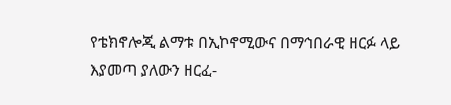የቴክኖሎጂ ልማቱ በኢኮኖሚውና በማኅበራዊ ዘርፉ ላይ እያመጣ ያለውን ዘርፈ-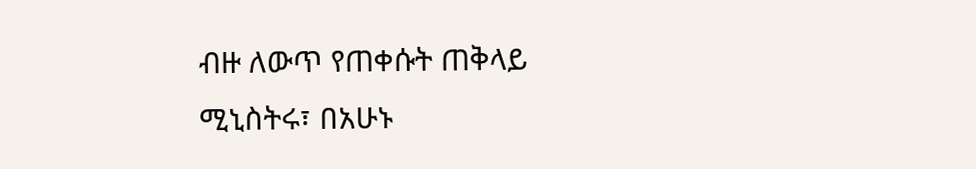ብዙ ለውጥ የጠቀሱት ጠቅላይ ሚኒስትሩ፣ በአሁኑ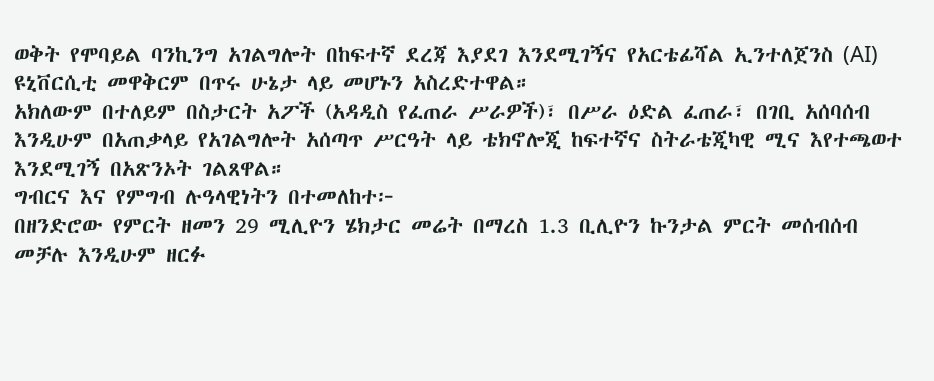ወቅት የሞባይል ባንኪንግ አገልግሎት በከፍተኛ ደረጃ እያደገ እንደሚገኝና የአርቴፊሻል ኢንተለጀንስ (AI) ዩኒቨርሲቲ መዋቅርም በጥሩ ሁኔታ ላይ መሆኑን አስረድተዋል።
አክለውም በተለይም በስታርት አፖች (አዳዲስ የፈጠራ ሥራዎች)፣ በሥራ ዕድል ፈጠራ፣ በገቢ አሰባሰብ እንዲሁም በአጠቃላይ የአገልግሎት አሰጣጥ ሥርዓት ላይ ቴክኖሎጂ ከፍተኛና ስትራቴጂካዊ ሚና እየተጫወተ እንደሚገኝ በአጽንኦት ገልጸዋል።
ግብርና እና የምግብ ሉዓላዊነትን በተመለከተ፦
በዘንድሮው የምርት ዘመን 29 ሚሊዮን ሄክታር መሬት በማረስ 1.3 ቢሊዮን ኩንታል ምርት መሰብሰብ መቻሉ እንዲሁም ዘርፉ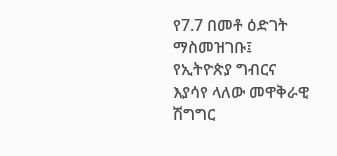የ7.7 በመቶ ዕድገት ማስመዝገቡ፤ የኢትዮጵያ ግብርና እያሳየ ላለው መዋቅራዊ ሽግግር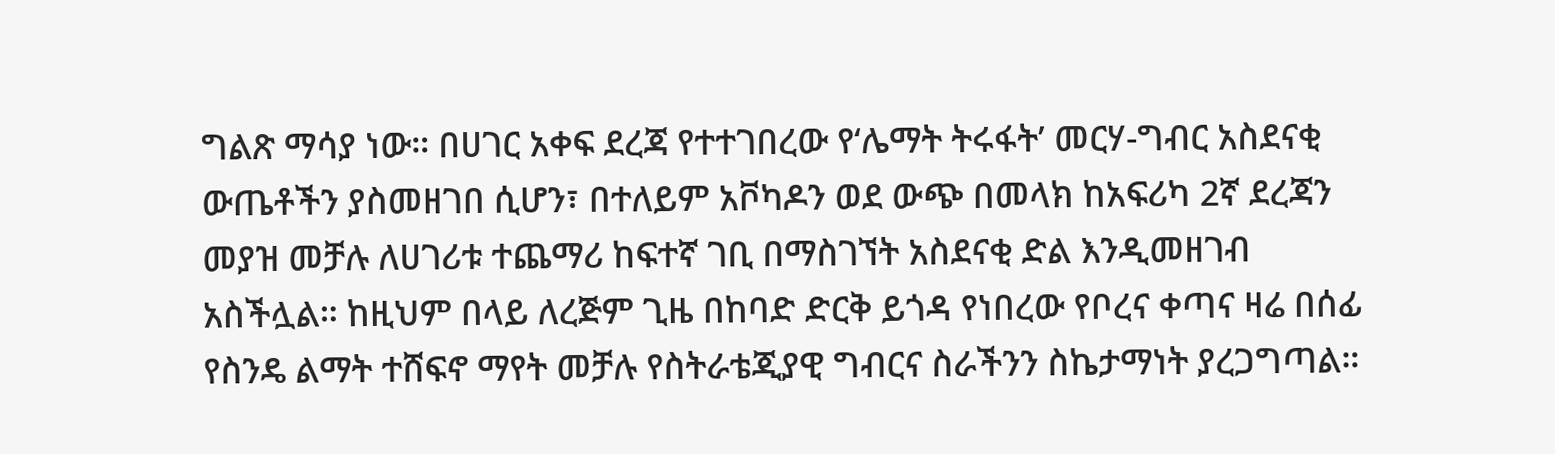ግልጽ ማሳያ ነው። በሀገር አቀፍ ደረጃ የተተገበረው የ‘ሌማት ትሩፋት’ መርሃ-ግብር አስደናቂ ውጤቶችን ያስመዘገበ ሲሆን፣ በተለይም አቮካዶን ወደ ውጭ በመላክ ከአፍሪካ 2ኛ ደረጃን መያዝ መቻሉ ለሀገሪቱ ተጨማሪ ከፍተኛ ገቢ በማስገኘት አስደናቂ ድል እንዲመዘገብ አስችሏል። ከዚህም በላይ ለረጅም ጊዜ በከባድ ድርቅ ይጎዳ የነበረው የቦረና ቀጣና ዛሬ በሰፊ የስንዴ ልማት ተሸፍኖ ማየት መቻሉ የስትራቴጂያዊ ግብርና ስራችንን ስኬታማነት ያረጋግጣል።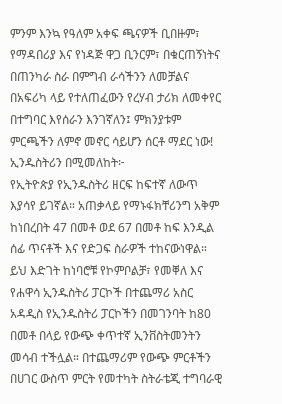ምንም እንኳ የዓለም አቀፍ ጫናዎች ቢበዙም፣ የማዳበሪያ እና የነዳጅ ዋጋ ቢንርም፣ በቁርጠኝነትና በጠንካራ ስራ በምግብ ራሳችንን ለመቻልና በአፍሪካ ላይ የተለጠፈውን የረሃብ ታሪክ ለመቀየር በተግባር እየሰራን እንገኛለን፤ ምክንያቱም ምርጫችን ለምኖ መኖር ሳይሆን ሰርቶ ማደር ነው!
ኢንዱስትሪን በሚመለከት፦
የኢትዮጵያ የኢንዱስትሪ ዘርፍ ከፍተኛ ለውጥ እያሳየ ይገኛል። አጠቃላይ የማኑፋክቸሪንግ አቅም ከነበረበት 47 በመቶ ወደ 67 በመቶ ከፍ እንዲል ሰፊ ጥናቶች እና የድጋፍ ስራዎች ተከናውነዋል። ይህ እድገት ከነባሮቹ የኮምቦልቻ፣ የመቐለ እና የሐዋሳ ኢንዱስትሪ ፓርኮች በተጨማሪ አስር አዳዲስ የኢንዱስትሪ ፓርኮችን በመገንባት ከ80 በመቶ በላይ የውጭ ቀጥተኛ ኢንቨስትመንትን መሳብ ተችሏል። በተጨማሪም የውጭ ምርቶችን በሀገር ውስጥ ምርት የመተካት ስትራቴጂ ተግባራዊ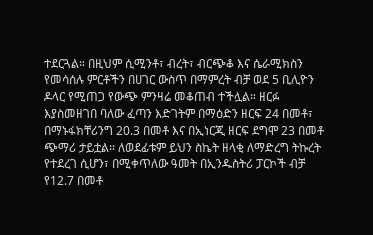ተደርጓል። በዚህም ሲሚንቶ፣ ብረት፣ ብርጭቆ እና ሴራሚክስን የመሳሰሉ ምርቶችን በሀገር ውስጥ በማምረት ብቻ ወደ 5 ቢሊዮን ዶላር የሚጠጋ የውጭ ምንዛሬ መቆጠብ ተችሏል። ዘርፉ እያስመዘገበ ባለው ፈጣን እድገትም በማዕድን ዘርፍ 24 በመቶ፣ በማኑፋክቸሪንግ 20.3 በመቶ እና በኢነርጂ ዘርፍ ደግሞ 23 በመቶ ጭማሪ ታይቷል። ለወደፊቱም ይህን ስኬት ዘላቂ ለማድረግ ትኩረት የተደረገ ሲሆን፣ በሚቀጥለው ዓመት በኢንዱስትሪ ፓርኮች ብቻ የ12.7 በመቶ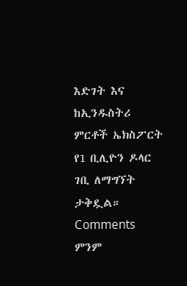እድገት እና ከኢንዱስትሪ ምርቶች ኤክስፖርት የ1 ቢሊዮን ዶላር ገቢ ለማግኘት ታቅዷል።
Comments
ምንም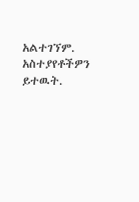አልተገኘም.
አስተያየቶችዎን ይተዉት.